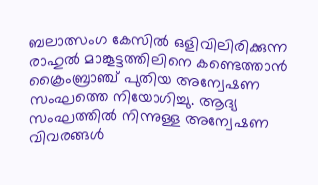ബലാത്സംഗ കേസില്‍ ഒളിവിലിരിക്കുന്ന രാഹുല്‍ മാങ്കൂട്ടത്തിലിനെ കണ്ടെത്താൻ ക്രൈംബ്രാഞ്ച് പുതിയ അന്വേഷണ സംഘത്തെ നിയോഗിച്ചു. ആദ്യ സംഘത്തില്‍ നിന്നുള്ള അന്വേഷണ വിവരങ്ങള്‍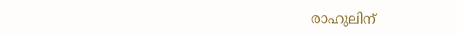രാഹുലിന്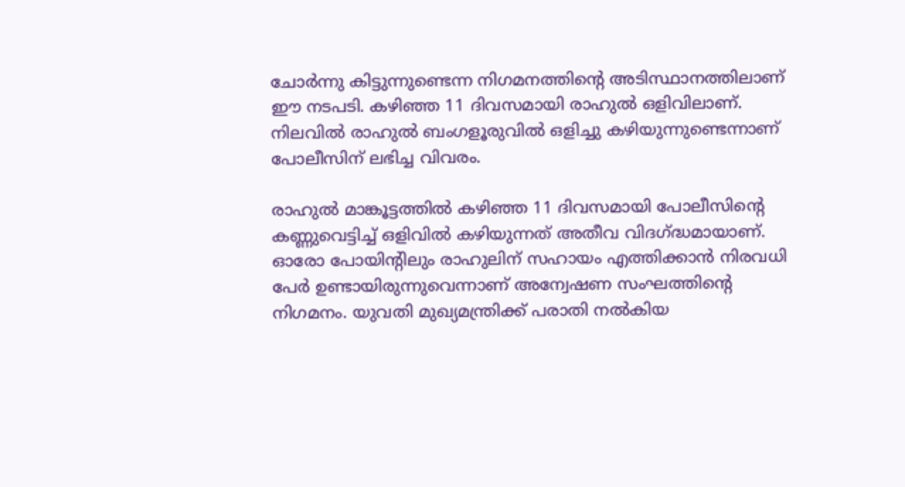ചോർന്നു കിട്ടുന്നുണ്ടെന്ന നിഗമനത്തിന്റെ അടിസ്ഥാനത്തിലാണ് ഈ നടപടി. കഴിഞ്ഞ 11 ദിവസമായി രാഹുല്‍ ഒളിവിലാണ്. നിലവില്‍ രാഹുല്‍ ബംഗളൂരുവില്‍ ഒളിച്ചു കഴിയുന്നുണ്ടെന്നാണ് പോലീസിന് ലഭിച്ച വിവരം.

രാഹുല്‍ മാങ്കൂട്ടത്തില്‍ കഴിഞ്ഞ 11 ദിവസമായി പോലീസിന്റെ കണ്ണുവെട്ടിച്ച്‌ ഒളിവില്‍ കഴിയുന്നത് അതീവ വിദഗ്ദ്ധമായാണ്. ഓരോ പോയിന്റിലും രാഹുലിന് സഹായം എത്തിക്കാൻ നിരവധി പേർ ഉണ്ടായിരുന്നുവെന്നാണ് അന്വേഷണ സംഘത്തിന്റെ നിഗമനം. യുവതി മുഖ്യമന്ത്രിക്ക് പരാതി നല്‍കിയ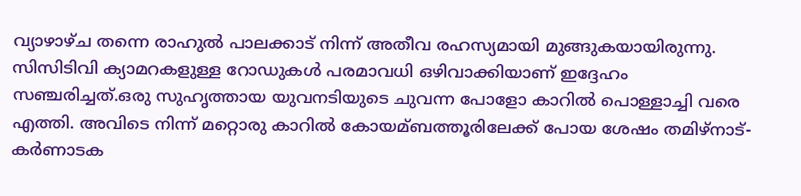വ്യാഴാഴ്ച തന്നെ രാഹുല്‍ പാലക്കാട് നിന്ന് അതീവ രഹസ്യമായി മുങ്ങുകയായിരുന്നു. സിസിടിവി ക്യാമറകളുള്ള റോഡുകള്‍ പരമാവധി ഒഴിവാക്കിയാണ് ഇദ്ദേഹം സഞ്ചരിച്ചത്.ഒരു സുഹൃത്തായ യുവനടിയുടെ ചുവന്ന പോളോ കാറില്‍ പൊള്ളാച്ചി വരെ എത്തി. അവിടെ നിന്ന് മറ്റൊരു കാറില്‍ കോയമ്ബത്തൂരിലേക്ക് പോയ ശേഷം തമിഴ്നാട്-കർണാടക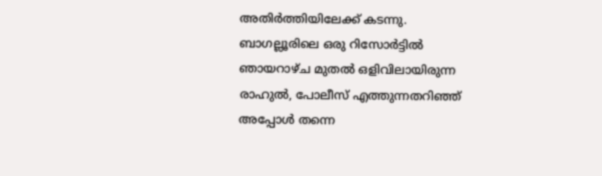അതിർത്തിയിലേക്ക് കടന്നു. ബാഗല്ലൂരിലെ ഒരു റിസോർട്ടില്‍ ഞായറാഴ്ച മുതല്‍ ഒളിവിലായിരുന്ന രാഹുല്‍, പോലീസ് എത്തുന്നതറിഞ്ഞ് അപ്പോള്‍ തന്നെ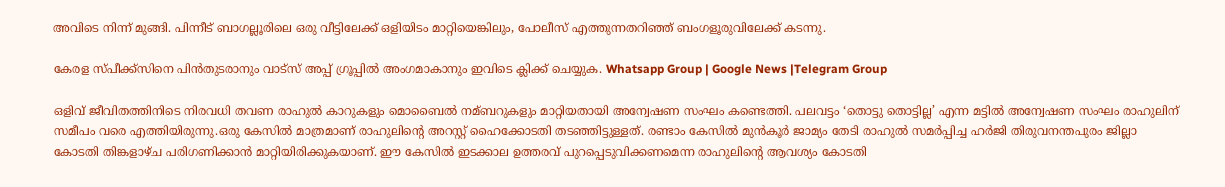അവിടെ നിന്ന് മുങ്ങി. പിന്നീട് ബാഗല്ലൂരിലെ ഒരു വീട്ടിലേക്ക് ഒളിയിടം മാറ്റിയെങ്കിലും, പോലീസ് എത്തുന്നതറിഞ്ഞ് ബംഗളൂരുവിലേക്ക് കടന്നു.

കേരള സ്പീക്ക്സിനെ പിൻതുടരാനും വാട്സ് അപ്പ് ഗ്രൂപ്പിൽ അംഗമാകാനും ഇവിടെ ക്ലിക്ക് ചെയ്യുക. Whatsapp Group | Google News |Telegram Group

ഒളിവ് ജീവിതത്തിനിടെ നിരവധി തവണ രാഹുല്‍ കാറുകളും മൊബൈല്‍ നമ്ബറുകളും മാറ്റിയതായി അന്വേഷണ സംഘം കണ്ടെത്തി. പലവട്ടം ‘തൊട്ടു തൊട്ടില്ല’ എന്ന മട്ടില്‍ അന്വേഷണ സംഘം രാഹുലിന് സമീപം വരെ എത്തിയിരുന്നു.ഒരു കേസില്‍ മാത്രമാണ് രാഹുലിന്റെ അറസ്റ്റ് ഹൈക്കോടതി തടഞ്ഞിട്ടുള്ളത്. രണ്ടാം കേസില്‍ മുൻകൂർ ജാമ്യം തേടി രാഹുല്‍ സമർപ്പിച്ച ഹർജി തിരുവനന്തപുരം ജില്ലാ കോടതി തിങ്കളാഴ്ച പരിഗണിക്കാൻ മാറ്റിയിരിക്കുകയാണ്. ഈ കേസില്‍ ഇടക്കാല ഉത്തരവ് പുറപ്പെടുവിക്കണമെന്ന രാഹുലിന്റെ ആവശ്യം കോടതി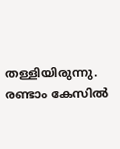തള്ളിയിരുന്നു. രണ്ടാം കേസില്‍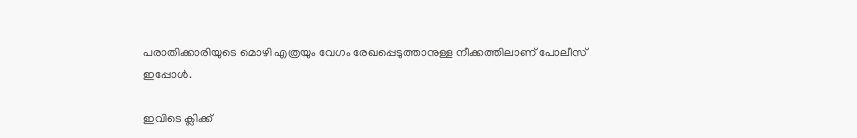പരാതിക്കാരിയുടെ മൊഴി എത്രയും വേഗം രേഖപ്പെടുത്താനുള്ള നീക്കത്തിലാണ് പോലീസ് ഇപ്പോള്‍.

ഇവിടെ ക്ലിക്ക്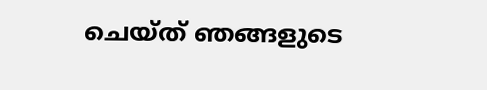ചെയ്ത് ഞങ്ങളുടെ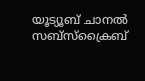യൂട്യൂബ് ചാനൽ സബ്സ്ക്രൈബ്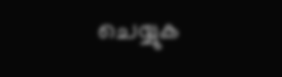ചെയ്യുക